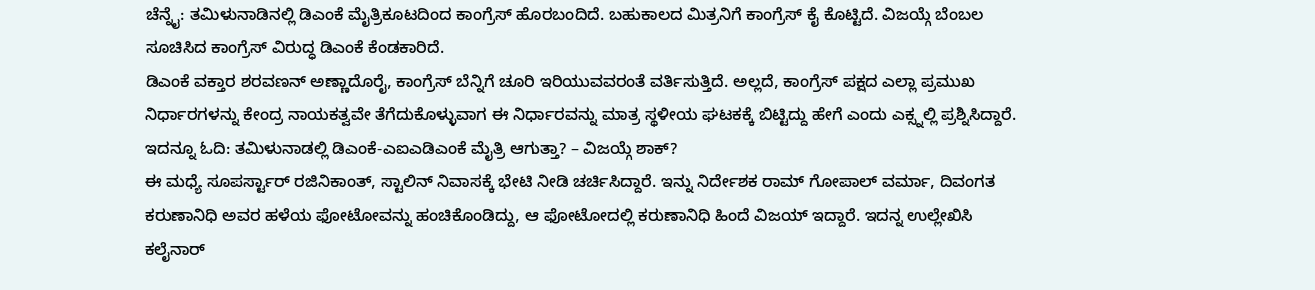ಚೆನ್ನೈ: ತಮಿಳುನಾಡಿನಲ್ಲಿ ಡಿಎಂಕೆ ಮೈತ್ರಿಕೂಟದಿಂದ ಕಾಂಗ್ರೆಸ್ ಹೊರಬಂದಿದೆ. ಬಹುಕಾಲದ ಮಿತ್ರನಿಗೆ ಕಾಂಗ್ರೆಸ್ ಕೈ ಕೊಟ್ಟಿದೆ. ವಿಜಯ್ಗೆ ಬೆಂಬಲ ಸೂಚಿಸಿದ ಕಾಂಗ್ರೆಸ್ ವಿರುದ್ಧ ಡಿಎಂಕೆ ಕೆಂಡಕಾರಿದೆ.
ಡಿಎಂಕೆ ವಕ್ತಾರ ಶರವಣನ್ ಅಣ್ಣಾದೊರೈ, ಕಾಂಗ್ರೆಸ್ ಬೆನ್ನಿಗೆ ಚೂರಿ ಇರಿಯುವವರಂತೆ ವರ್ತಿಸುತ್ತಿದೆ. ಅಲ್ಲದೆ, ಕಾಂಗ್ರೆಸ್ ಪಕ್ಷದ ಎಲ್ಲಾ ಪ್ರಮುಖ ನಿರ್ಧಾರಗಳನ್ನು ಕೇಂದ್ರ ನಾಯಕತ್ವವೇ ತೆಗೆದುಕೊಳ್ಳುವಾಗ ಈ ನಿರ್ಧಾರವನ್ನು ಮಾತ್ರ ಸ್ಥಳೀಯ ಘಟಕಕ್ಕೆ ಬಿಟ್ಟಿದ್ದು ಹೇಗೆ ಎಂದು ಎಕ್ಸ್ನಲ್ಲಿ ಪ್ರಶ್ನಿಸಿದ್ದಾರೆ. ಇದನ್ನೂ ಓದಿ: ತಮಿಳುನಾಡಲ್ಲಿ ಡಿಎಂಕೆ-ಎಐಎಡಿಎಂಕೆ ಮೈತ್ರಿ ಆಗುತ್ತಾ? – ವಿಜಯ್ಗೆ ಶಾಕ್?
ಈ ಮಧ್ಯೆ ಸೂಪರ್ಸ್ಟಾರ್ ರಜಿನಿಕಾಂತ್, ಸ್ಟಾಲಿನ್ ನಿವಾಸಕ್ಕೆ ಭೇಟಿ ನೀಡಿ ಚರ್ಚಿಸಿದ್ದಾರೆ. ಇನ್ನು ನಿರ್ದೇಶಕ ರಾಮ್ ಗೋಪಾಲ್ ವರ್ಮಾ, ದಿವಂಗತ ಕರುಣಾನಿಧಿ ಅವರ ಹಳೆಯ ಫೋಟೋವನ್ನು ಹಂಚಿಕೊಂಡಿದ್ದು, ಆ ಫೋಟೋದಲ್ಲಿ ಕರುಣಾನಿಧಿ ಹಿಂದೆ ವಿಜಯ್ ಇದ್ದಾರೆ. ಇದನ್ನ ಉಲ್ಲೇಖಿಸಿ ಕಲೈನಾರ್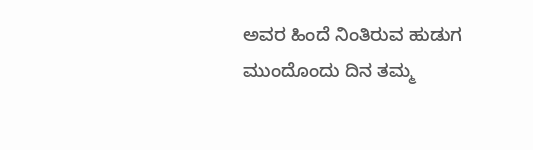ಅವರ ಹಿಂದೆ ನಿಂತಿರುವ ಹುಡುಗ ಮುಂದೊಂದು ದಿನ ತಮ್ಮ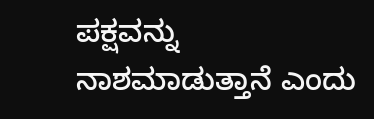ಪಕ್ಷವನ್ನು ನಾಶಮಾಡುತ್ತಾನೆ ಎಂದು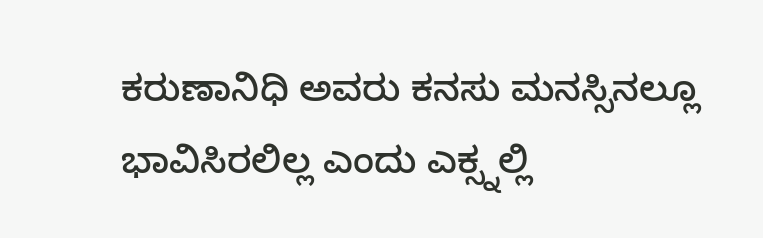ಕರುಣಾನಿಧಿ ಅವರು ಕನಸು ಮನಸ್ಸಿನಲ್ಲೂ ಭಾವಿಸಿರಲಿಲ್ಲ ಎಂದು ಎಕ್ಸ್ನಲ್ಲಿ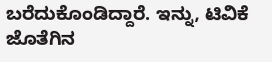ಬರೆದುಕೊಂಡಿದ್ದಾರೆ. ಇನ್ನು, ಟಿವಿಕೆ ಜೊತೆಗಿನ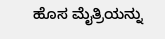ಹೊಸ ಮೈತ್ರಿಯನ್ನು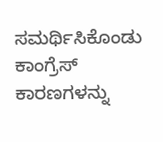ಸಮರ್ಥಿಸಿಕೊಂಡು ಕಾಂಗ್ರೆಸ್ ಕಾರಣಗಳನ್ನು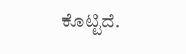ಕೊಟ್ಟಿದೆ.